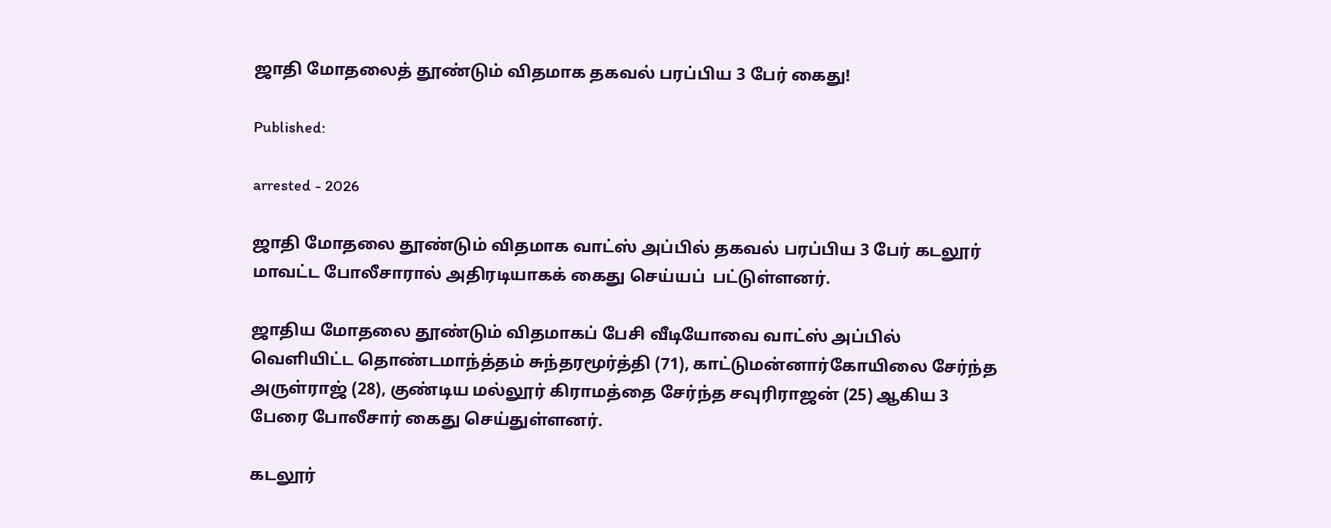ஜாதி மோதலைத் தூண்டும் விதமாக தகவல் பரப்பிய 3 பேர் கைது!

Published:

arrested - 2026

ஜாதி மோதலை தூண்டும் விதமாக வாட்ஸ் அப்பில் தகவல் பரப்பிய 3 பேர் கடலூர் மாவட்ட போலீசாரால் அதிரடியாகக் கைது செய்யப்  பட்டுள்ளனர்.

ஜாதிய மோதலை தூண்டும் விதமாகப் பேசி வீடியோவை வாட்ஸ் அப்பில் வெளியிட்ட தொண்டமாந்த்தம் சுந்தரமூர்த்தி (71), காட்டுமன்னார்கோயிலை சேர்ந்த அருள்ராஜ் (28), குண்டிய மல்லூர் கிராமத்தை சேர்ந்த சவுரிராஜன் (25) ஆகிய 3 பேரை போலீசார் கைது செய்துள்ளனர்.

கடலூர்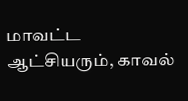மாவட்ட ஆட்சியரும், காவல்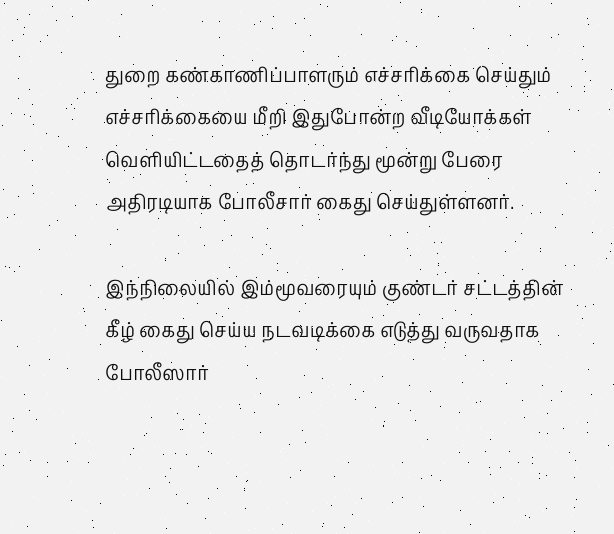துறை கண்காணிப்பாளரும் எச்சரிக்கை செய்தும் எச்சரிக்கையை மீறி இதுபோன்ற வீடியோக்கள் வெளியிட்டதைத் தொடர்ந்து மூன்று பேரை அதிரடியாக போலீசார் கைது செய்துள்ளனர்.

இந்நிலையில் இம்மூவரையும் குண்டர் சட்டத்தின் கீழ் கைது செய்ய நடவடிக்கை எடுத்து வருவதாக போலீஸார்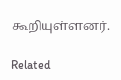கூறியுள்ளனர்.

Related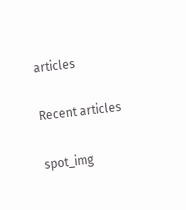articles

Recent articles

spot_img